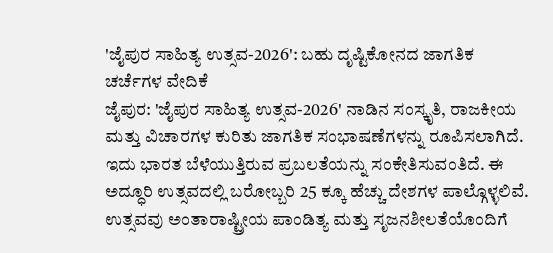'ಜೈಪುರ ಸಾಹಿತ್ಯ ಉತ್ಸವ-2026': ಬಹು ದೃಷ್ಟಿಕೋನದ ಜಾಗತಿಕ ಚರ್ಚೆಗಳ ವೇದಿಕೆ
ಜೈಪುರ: 'ಜೈಪುರ ಸಾಹಿತ್ಯ ಉತ್ಸವ-2026' ನಾಡಿನ ಸಂಸ್ಕೃತಿ, ರಾಜಕೀಯ ಮತ್ತು ವಿಚಾರಗಳ ಕುರಿತು ಜಾಗತಿಕ ಸಂಭಾಷಣೆಗಳನ್ನು ರೂಪಿಸಲಾಗಿದೆ. ಇದು ಭಾರತ ಬೆಳೆಯುತ್ತಿರುವ ಪ್ರಬಲತೆಯನ್ನು ಸಂಕೇತಿಸುವಂತಿದೆ. ಈ ಅದ್ಧೂರಿ ಉತ್ಸವದಲ್ಲಿ ಬರೋಬ್ಬರಿ 25 ಕ್ಕೂ ಹೆಚ್ಚು ದೇಶಗಳ ಪಾಲ್ಗೊಳ್ಳಲಿವೆ. ಉತ್ಸವವು ಅಂತಾರಾಷ್ಟ್ರೀಯ ಪಾಂಡಿತ್ಯ ಮತ್ತು ಸೃಜನಶೀಲತೆಯೊಂದಿಗೆ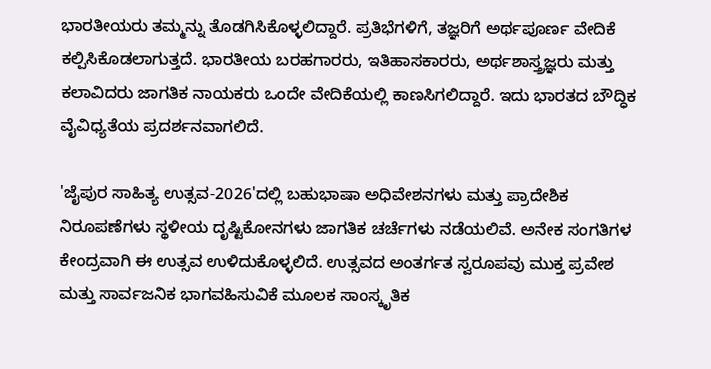ಭಾರತೀಯರು ತಮ್ಮನ್ನು ತೊಡಗಿಸಿಕೊಳ್ಳಲಿದ್ದಾರೆ. ಪ್ರತಿಭೆಗಳಿಗೆ, ತಜ್ಞರಿಗೆ ಅರ್ಥಪೂರ್ಣ ವೇದಿಕೆ ಕಲ್ಪಿಸಿಕೊಡಲಾಗುತ್ತದೆ. ಭಾರತೀಯ ಬರಹಗಾರರು, ಇತಿಹಾಸಕಾರರು, ಅರ್ಥಶಾಸ್ತ್ರಜ್ಞರು ಮತ್ತು ಕಲಾವಿದರು ಜಾಗತಿಕ ನಾಯಕರು ಒಂದೇ ವೇದಿಕೆಯಲ್ಲಿ ಕಾಣಸಿಗಲಿದ್ದಾರೆ. ಇದು ಭಾರತದ ಬೌದ್ಧಿಕ ವೈವಿಧ್ಯತೆಯ ಪ್ರದರ್ಶನವಾಗಲಿದೆ.

'ಜೈಪುರ ಸಾಹಿತ್ಯ ಉತ್ಸವ-2026'ದಲ್ಲಿ ಬಹುಭಾಷಾ ಅಧಿವೇಶನಗಳು ಮತ್ತು ಪ್ರಾದೇಶಿಕ ನಿರೂಪಣೆಗಳು ಸ್ಥಳೀಯ ದೃಷ್ಟಿಕೋನಗಳು ಜಾಗತಿಕ ಚರ್ಚೆಗಳು ನಡೆಯಲಿವೆ. ಅನೇಕ ಸಂಗತಿಗಳ ಕೇಂದ್ರವಾಗಿ ಈ ಉತ್ಸವ ಉಳಿದುಕೊಳ್ಳಲಿದೆ. ಉತ್ಸವದ ಅಂತರ್ಗತ ಸ್ವರೂಪವು ಮುಕ್ತ ಪ್ರವೇಶ ಮತ್ತು ಸಾರ್ವಜನಿಕ ಭಾಗವಹಿಸುವಿಕೆ ಮೂಲಕ ಸಾಂಸ್ಕೃತಿಕ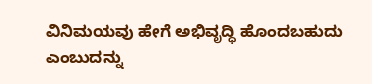ವಿನಿಮಯವು ಹೇಗೆ ಅಭಿವೃದ್ಧಿ ಹೊಂದಬಹುದು ಎಂಬುದನ್ನು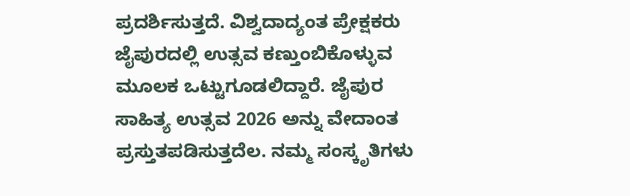ಪ್ರದರ್ಶಿಸುತ್ತದೆ. ವಿಶ್ವದಾದ್ಯಂತ ಪ್ರೇಕ್ಷಕರು ಜೈಪುರದಲ್ಲಿ ಉತ್ಸವ ಕಣ್ತುಂಬಿಕೊಳ್ಳುವ ಮೂಲಕ ಒಟ್ಟುಗೂಡಲಿದ್ದಾರೆ. ಜೈಪುರ ಸಾಹಿತ್ಯ ಉತ್ಸವ 2026 ಅನ್ನು ವೇದಾಂತ ಪ್ರಸ್ತುತಪಡಿಸುತ್ತದೆಲ. ನಮ್ಮ ಸಂಸ್ಕೃತಿಗಳು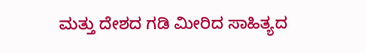ಮತ್ತು ದೇಶದ ಗಡಿ ಮೀರಿದ ಸಾಹಿತ್ಯದ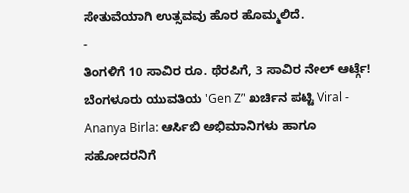ಸೇತುವೆಯಾಗಿ ಉತ್ಸವವು ಹೊರ ಹೊಮ್ಮಲಿದೆ.
-
ತಿಂಗಳಿಗೆ 10 ಸಾವಿರ ರೂ. ಥೆರಪಿಗೆ, 3 ಸಾವಿರ ನೇಲ್ ಆರ್ಟ್ಗೆ! ಬೆಂಗಳೂರು ಯುವತಿಯ 'Gen Z’' ಖರ್ಚಿನ ಪಟ್ಟಿ Viral -
Ananya Birla: ಆರ್ಸಿಬಿ ಅಭಿಮಾನಿಗಳು ಹಾಗೂ ಸಹೋದರನಿಗೆ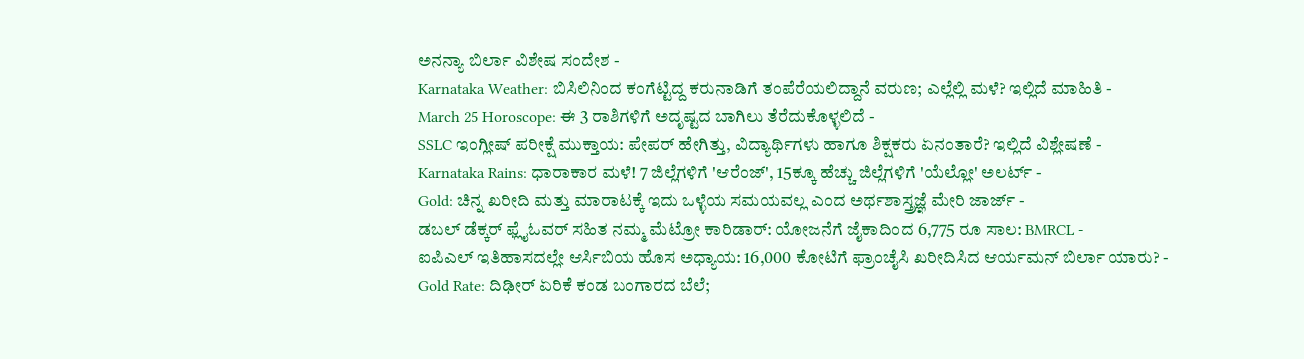ಅನನ್ಯಾ ಬಿರ್ಲಾ ವಿಶೇಷ ಸಂದೇಶ -
Karnataka Weather: ಬಿಸಿಲಿನಿಂದ ಕಂಗೆಟ್ಟಿದ್ದ ಕರುನಾಡಿಗೆ ತಂಪೆರೆಯಲಿದ್ದಾನೆ ವರುಣ; ಎಲ್ಲೆಲ್ಲಿ ಮಳೆ? ಇಲ್ಲಿದೆ ಮಾಹಿತಿ -
March 25 Horoscope: ಈ 3 ರಾಶಿಗಳಿಗೆ ಅದೃಷ್ಟದ ಬಾಗಿಲು ತೆರೆದುಕೊಳ್ಳಲಿದೆ -
SSLC ಇಂಗ್ಲೀಷ್ ಪರೀಕ್ಷೆ ಮುಕ್ತಾಯ: ಪೇಪರ್ ಹೇಗಿತ್ತು, ವಿದ್ಯಾರ್ಥಿಗಳು ಹಾಗೂ ಶಿಕ್ಷಕರು ಏನಂತಾರೆ? ಇಲ್ಲಿದೆ ವಿಶ್ಲೇಷಣೆ -
Karnataka Rains: ಧಾರಾಕಾರ ಮಳೆ! 7 ಜಿಲ್ಲೆಗಳಿಗೆ 'ಆರೆಂಜ್', 15ಕ್ಕೂ ಹೆಚ್ಚು ಜಿಲ್ಲೆಗಳಿಗೆ 'ಯೆಲ್ಲೋ' ಅಲರ್ಟ್ -
Gold: ಚಿನ್ನ ಖರೀದಿ ಮತ್ತು ಮಾರಾಟಕ್ಕೆ ಇದು ಒಳ್ಳೆಯ ಸಮಯವಲ್ಲ ಎಂದ ಅರ್ಥಶಾಸ್ತ್ರಜ್ಞೆ ಮೇರಿ ಜಾರ್ಜ್ -
ಡಬಲ್ ಡೆಕ್ಕರ್ ಫ್ಲೈಓವರ್ ಸಹಿತ ನಮ್ಮ ಮೆಟ್ರೋ ಕಾರಿಡಾರ್: ಯೋಜನೆಗೆ ಜೈಕಾದಿಂದ 6,775 ರೂ ಸಾಲ: BMRCL -
ಐಪಿಎಲ್ ಇತಿಹಾಸದಲ್ಲೇ ಆರ್ಸಿಬಿಯ ಹೊಸ ಅಧ್ಯಾಯ: 16,000 ಕೋಟಿಗೆ ಫ್ರಾಂಚೈಸಿ ಖರೀದಿಸಿದ ಆರ್ಯಮನ್ ಬಿರ್ಲಾ ಯಾರು? -
Gold Rate: ದಿಢೀರ್ ಏರಿಕೆ ಕಂಡ ಬಂಗಾರದ ಬೆಲೆ;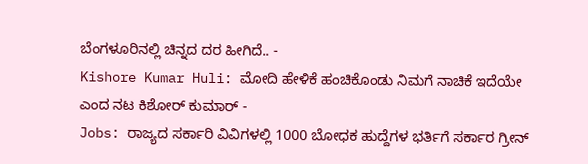ಬೆಂಗಳೂರಿನಲ್ಲಿ ಚಿನ್ನದ ದರ ಹೀಗಿದೆ.. -
Kishore Kumar Huli: ಮೋದಿ ಹೇಳಿಕೆ ಹಂಚಿಕೊಂಡು ನಿಮಗೆ ನಾಚಿಕೆ ಇದೆಯೇ ಎಂದ ನಟ ಕಿಶೋರ್ ಕುಮಾರ್ -
Jobs: ರಾಜ್ಯದ ಸರ್ಕಾರಿ ವಿವಿಗಳಲ್ಲಿ 1000 ಬೋಧಕ ಹುದ್ದೆಗಳ ಭರ್ತಿಗೆ ಸರ್ಕಾರ ಗ್ರೀನ್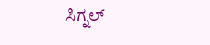ಸಿಗ್ನಲ್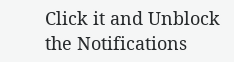Click it and Unblock the Notifications